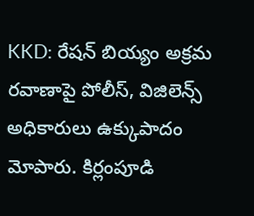KKD: రేషన్ బియ్యం అక్రమ రవాణాపై పోలీస్, విజిలెన్స్ అధికారులు ఉక్కుపాదం మోపారు. కిర్లంపూడి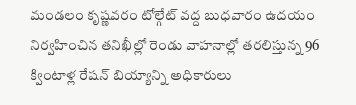మండలం కృష్ణవరం టోల్గేట్ వద్ద బుధవారం ఉదయం నిర్వహించిన తనిఖీల్లో రెండు వాహనాల్లో తరలిస్తున్న 96 క్వింటాళ్ల రేషన్ బియ్యాన్ని అధికారులు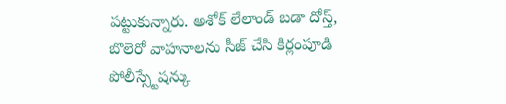పట్టుకున్నారు. అశోక్ లేలాండ్ బడా దోస్త్, బొలెరో వాహనాలను సీజ్ చేసి కిర్లంపూడి పోలీస్స్టేషన్కు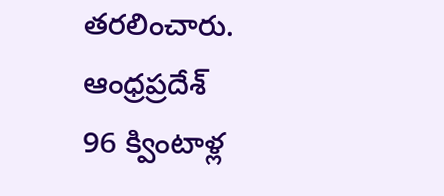తరలించారు.
ఆంధ్రప్రదేశ్
96 క్వింటాళ్ల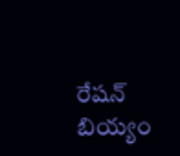రేషన్ బియ్యం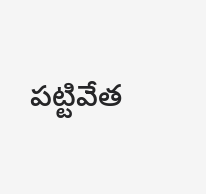పట్టివేత